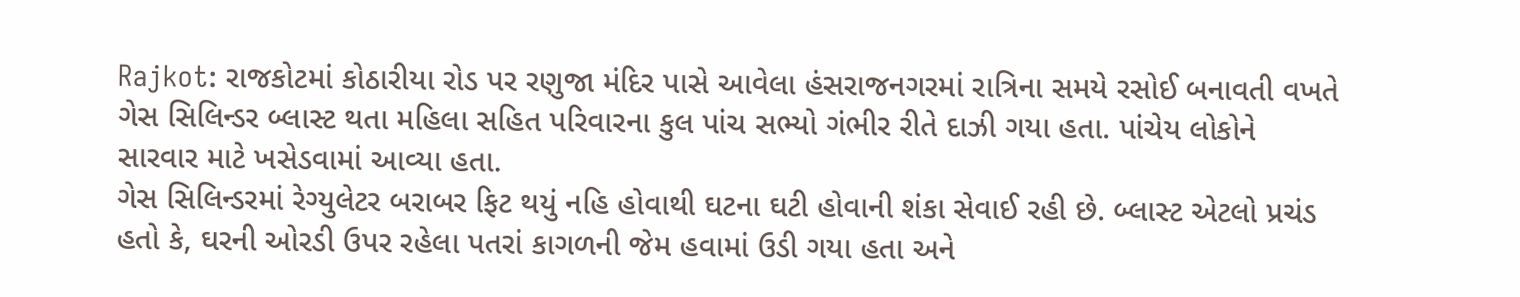Rajkot: રાજકોટમાં કોઠારીયા રોડ પર રણુજા મંદિર પાસે આવેલા હંસરાજનગરમાં રાત્રિના સમયે રસોઈ બનાવતી વખતે ગેસ સિલિન્ડર બ્લાસ્ટ થતા મહિલા સહિત પરિવારના કુલ પાંચ સભ્યો ગંભીર રીતે દાઝી ગયા હતા. પાંચેય લોકોને સારવાર માટે ખસેડવામાં આવ્યા હતા.
ગેસ સિલિન્ડરમાં રેગ્યુલેટર બરાબર ફિટ થયું નહિ હોવાથી ઘટના ઘટી હોવાની શંકા સેવાઈ રહી છે. બ્લાસ્ટ એટલો પ્રચંડ હતો કે, ઘરની ઓરડી ઉપર રહેલા પતરાં કાગળની જેમ હવામાં ઉડી ગયા હતા અને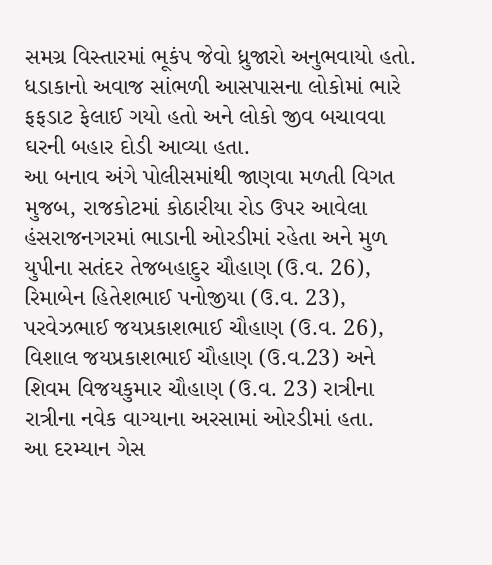સમગ્ર વિસ્તારમાં ભૂકંપ જેવો ધ્રુજારો અનુભવાયો હતો. ધડાકાનો અવાજ સાંભળી આસપાસના લોકોમાં ભારે ફફડાટ ફેલાઈ ગયો હતો અને લોકો જીવ બચાવવા ઘરની બહાર દોડી આવ્યા હતા.
આ બનાવ અંગે પોલીસમાંથી જાણવા મળતી વિગત મુજબ, રાજકોટમાં કોઠારીયા રોડ ઉપર આવેલા હંસરાજનગરમાં ભાડાની ઓરડીમાં રહેતા અને મુળ યુપીના સતંદર તેજબહાદુર ચૌહાણ (ઉ.વ. 26), રિમાબેન હિતેશભાઈ પનોજીયા (ઉ.વ. 23), પરવેઝભાઈ જયપ્રકાશભાઈ ચૌહાણ (ઉ.વ. 26), વિશાલ જયપ્રકાશભાઈ ચૌહાણ (ઉ.વ.23) અને શિવમ વિજયકુમાર ચૌહાણ (ઉ.વ. 23) રાત્રીના રાત્રીના નવેક વાગ્યાના અરસામાં ઓરડીમાં હતા.
આ દરમ્યાન ગેસ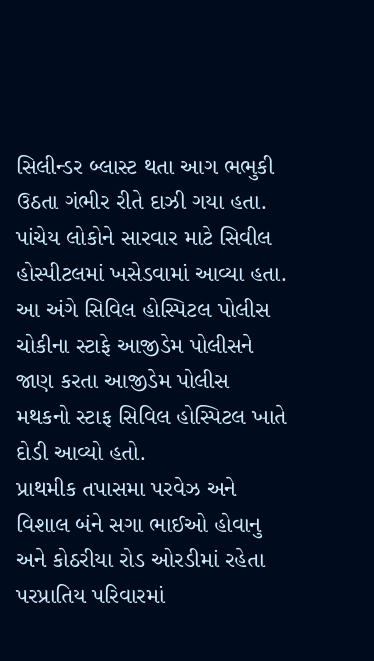સિલીન્ડર બ્લાસ્ટ થતા આગ ભભુકી ઉઠતા ગંભીર રીતે દાઝી ગયા હતા. પાંચેય લોકોને સારવાર માટે સિવીલ હોસ્પીટલમાં ખસેડવામાં આવ્યા હતા. આ અંગે સિવિલ હોસ્પિટલ પોલીસ ચોકીના સ્ટાફે આજીડેમ પોલીસને જાણ કરતા આજીડેમ પોલીસ મથકનો સ્ટાફ સિવિલ હોસ્પિટલ ખાતે દોડી આવ્યો હતો.
પ્રાથમીક તપાસમા પરવેઝ અને વિશાલ બંને સગા ભાઈઓ હોવાનુ અને કોઠરીયા રોડ ઓરડીમાં રહેતા પરપ્રાતિય પરિવારમાં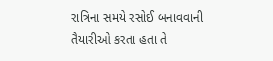રાત્રિના સમયે રસોઈ બનાવવાની તૈયારીઓ કરતા હતા તે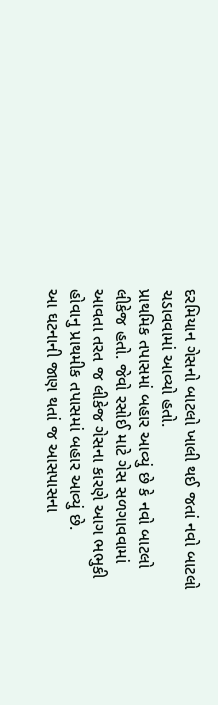દરમિયાન ગેસનો બાટલો ખાલી થઈ જતાં નવો બાટલો ચડાવવામાં આવ્યો હતો.
પ્રાથમિક તપાસમાં બહાર આવ્યું છે કે નવો બાટલો લીકેજ હતો. જેવો રસોઈ માટે ગેસ સળગાવવામાં આવતા તરત જ લીકેજ ગેસના કારણે આગ ભભુકી હોવાનુ પ્રાથમીક તપાસમાં બહાર આવ્યું છે.
આ ઘટનાની જાણ થતાં જ આસપાસના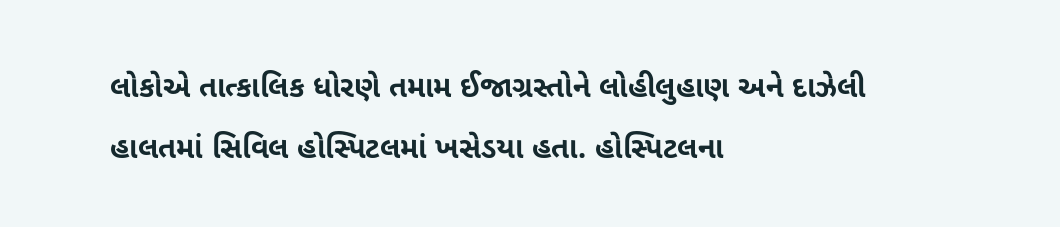લોકોએ તાત્કાલિક ધોરણે તમામ ઈજાગ્રસ્તોને લોહીલુહાણ અને દાઝેલી હાલતમાં સિવિલ હોસ્પિટલમાં ખસેડયા હતા. હોસ્પિટલના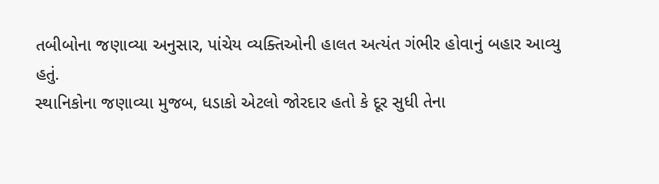તબીબોના જણાવ્યા અનુસાર, પાંચેય વ્યક્તિઓની હાલત અત્યંત ગંભીર હોવાનું બહાર આવ્યુ હતું.
સ્થાનિકોના જણાવ્યા મુજબ, ધડાકો એટલો જોરદાર હતો કે દૂર સુધી તેના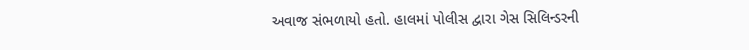અવાજ સંભળાયો હતો. હાલમાં પોલીસ દ્વારા ગેસ સિલિન્ડરની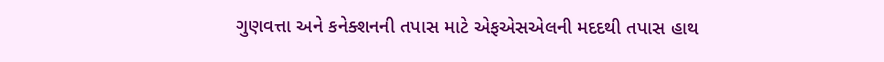ગુણવત્તા અને કનેક્શનની તપાસ માટે એફએસએલની મદદથી તપાસ હાથ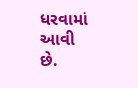ધરવામાં આવી છે.